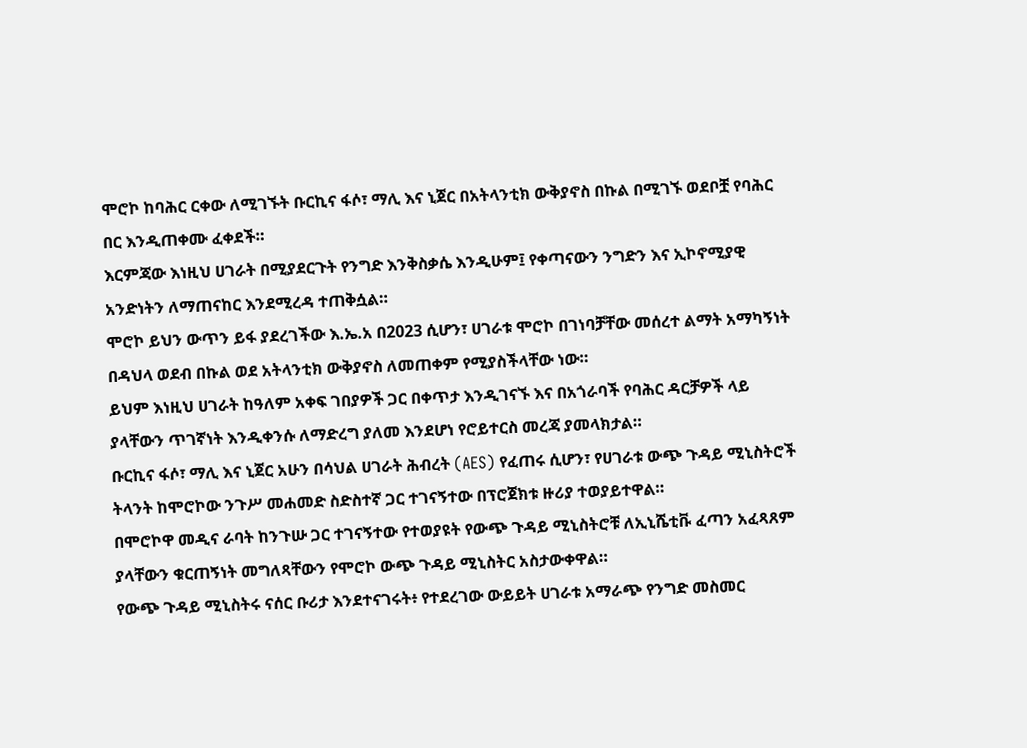ሞሮኮ ከባሕር ርቀው ለሚገኙት ቡርኪና ፋሶ፣ ማሊ እና ኒጀር በአትላንቲክ ውቅያኖስ በኩል በሚገኙ ወደቦቿ የባሕር በር እንዲጠቀሙ ፈቀደች።
እርምጃው እነዚህ ሀገራት በሚያደርጉት የንግድ እንቅስቃሴ እንዲሁም፤ የቀጣናውን ንግድን እና ኢኮኖሚያዊ አንድነትን ለማጠናከር እንደሚረዳ ተጠቅሷል።
ሞሮኮ ይህን ውጥን ይፋ ያደረገችው እ.ኤ.አ በ2023 ሲሆን፣ ሀገራቱ ሞሮኮ በገነባቻቸው መሰረተ ልማት አማካኝነት በዳህላ ወደብ በኩል ወደ አትላንቲክ ውቅያኖስ ለመጠቀም የሚያስችላቸው ነው።
ይህም እነዚህ ሀገራት ከዓለም አቀፍ ገበያዎች ጋር በቀጥታ እንዲገናኙ እና በአጎራባች የባሕር ዳርቻዎች ላይ ያላቸውን ጥገኛነት እንዲቀንሱ ለማድረግ ያለመ እንደሆነ የሮይተርስ መረጃ ያመላክታል።
ቡርኪና ፋሶ፣ ማሊ እና ኒጀር አሁን በሳህል ሀገራት ሕብረት (AES) የፈጠሩ ሲሆን፣ የሀገራቱ ውጭ ጉዳይ ሚኒስትሮች ትላንት ከሞሮኮው ንጉሥ መሐመድ ስድስተኛ ጋር ተገናኝተው በፕሮጀክቱ ዙሪያ ተወያይተዋል።
በሞሮኮዋ መዲና ራባት ከንጉሡ ጋር ተገናኝተው የተወያዩት የውጭ ጉዳይ ሚኒስትሮቹ ለኢኒሼቲቩ ፈጣን አፈጻጸም ያላቸውን ቁርጠኝነት መግለጻቸውን የሞሮኮ ውጭ ጉዳይ ሚኒስትር አስታውቀዋል።
የውጭ ጉዳይ ሚኒስትሩ ናሰር ቡሪታ እንደተናገሩት፥ የተደረገው ውይይት ሀገራቱ አማራጭ የንግድ መስመር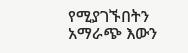የሚያገኙበትን አማራጭ እውን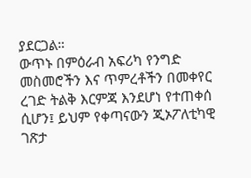ያደርጋል።
ውጥኑ በምዕራብ አፍሪካ የንግድ መስመሮችን እና ጥምረቶችን በመቀየር ረገድ ትልቅ እርምጃ እንደሆነ የተጠቀሰ ሲሆን፤ ይህም የቀጣናውን ጂኦፖለቲካዊ ገጽታ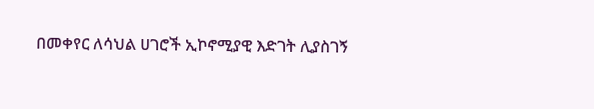በመቀየር ለሳህል ሀገሮች ኢኮኖሚያዊ እድገት ሊያስገኝ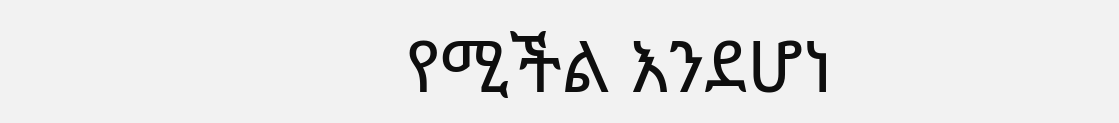የሚችል እንደሆነ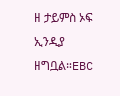ዘ ታይምስ ኦፍ ኢንዲያ ዘግቧል።EBC